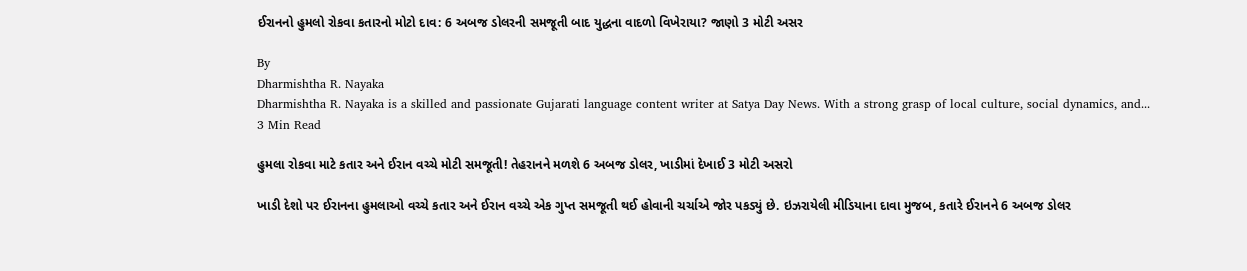ઈરાનનો હુમલો રોકવા કતારનો મોટો દાવ: 6 અબજ ડોલરની સમજૂતી બાદ યુદ્ધના વાદળો વિખેરાયા? જાણો 3 મોટી અસર

By
Dharmishtha R. Nayaka
Dharmishtha R. Nayaka is a skilled and passionate Gujarati language content writer at Satya Day News. With a strong grasp of local culture, social dynamics, and...
3 Min Read

હુમલા રોકવા માટે કતાર અને ઈરાન વચ્ચે મોટી સમજૂતી! તેહરાનને મળશે 6 અબજ ડોલર, ખાડીમાં દેખાઈ 3 મોટી અસરો

ખાડી દેશો પર ઈરાનના હુમલાઓ વચ્ચે કતાર અને ઈરાન વચ્ચે એક ગુપ્ત સમજૂતી થઈ હોવાની ચર્ચાએ જોર પકડ્યું છે. ઇઝરાયેલી મીડિયાના દાવા મુજબ, કતારે ઈરાનને 6 અબજ ડોલર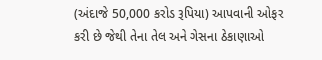(અંદાજે 50,000 કરોડ રૂપિયા) આપવાની ઓફર કરી છે જેથી તેના તેલ અને ગેસના ઠેકાણાઓ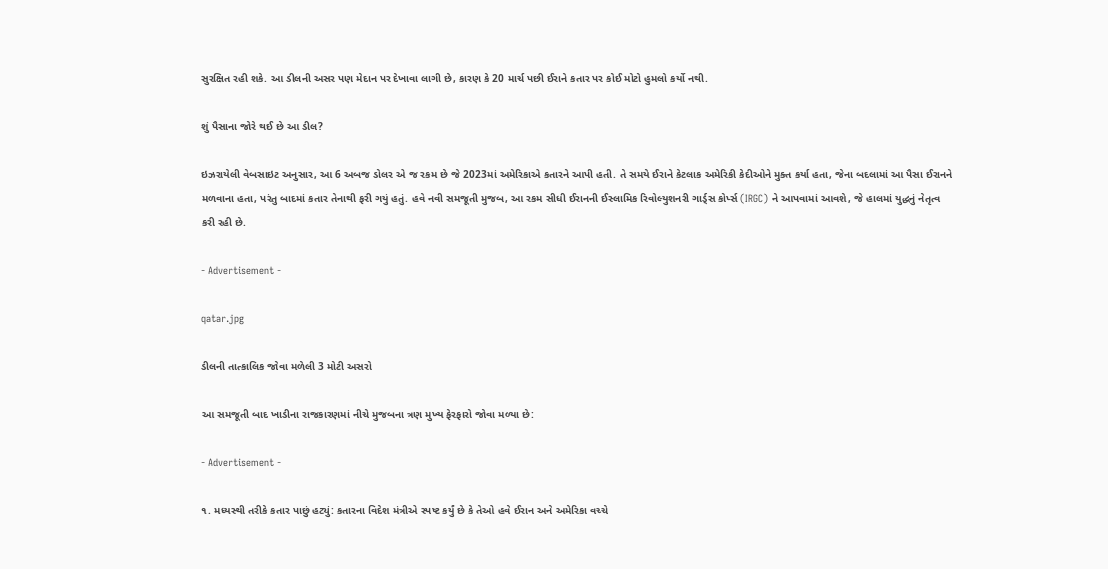સુરક્ષિત રહી શકે. આ ડીલની અસર પણ મેદાન પર દેખાવા લાગી છે, કારણ કે 20 માર્ચ પછી ઈરાને કતાર પર કોઈ મોટો હુમલો કર્યો નથી.

શું પૈસાના જોરે થઈ છે આ ડીલ?

ઇઝરાયેલી વેબસાઇટ અનુસાર, આ 6 અબજ ડોલર એ જ રકમ છે જે 2023માં અમેરિકાએ કતારને આપી હતી. તે સમયે ઈરાને કેટલાક અમેરિકી કેદીઓને મુક્ત કર્યા હતા, જેના બદલામાં આ પૈસા ઈરાનને મળવાના હતા, પરંતુ બાદમાં કતાર તેનાથી ફરી ગયું હતું. હવે નવી સમજૂતી મુજબ, આ રકમ સીધી ઈરાનની ઈસ્લામિક રિવોલ્યુશનરી ગાર્ડ્સ કોર્પ્સ (IRGC) ને આપવામાં આવશે, જે હાલમાં યુદ્ધનું નેતૃત્વ કરી રહી છે.

- Advertisement -

qatar.jpg

ડીલની તાત્કાલિક જોવા મળેલી 3 મોટી અસરો

આ સમજૂતી બાદ ખાડીના રાજકારણમાં નીચે મુજબના ત્રણ મુખ્ય ફેરફારો જોવા મળ્યા છે:

- Advertisement -

૧. મધ્યસ્થી તરીકે કતાર પાછું હટ્યું: કતારના વિદેશ મંત્રીએ સ્પષ્ટ કર્યું છે કે તેઓ હવે ઈરાન અને અમેરિકા વચ્ચે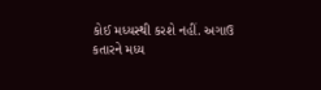કોઈ મધ્યસ્થી કરશે નહીં. અગાઉ કતારને મધ્ય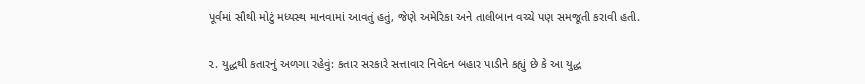પૂર્વમાં સૌથી મોટું મધ્યસ્થ માનવામાં આવતું હતું, જેણે અમેરિકા અને તાલીબાન વચ્ચે પણ સમજૂતી કરાવી હતી.

૨. યુદ્ધથી કતારનું અળગા રહેવું: કતાર સરકારે સત્તાવાર નિવેદન બહાર પાડીને કહ્યું છે કે આ યુદ્ધ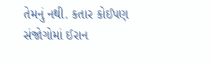તેમનું નથી. કતાર કોઈપણ સંજોગોમાં ઈરાન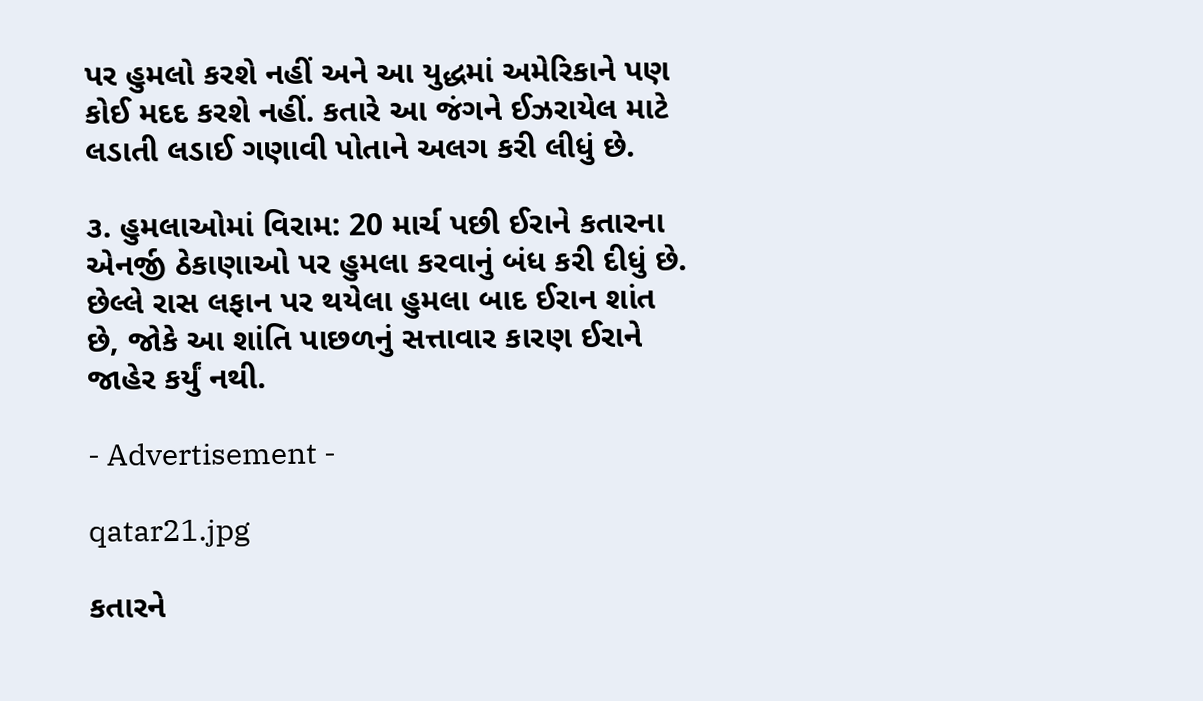પર હુમલો કરશે નહીં અને આ યુદ્ધમાં અમેરિકાને પણ કોઈ મદદ કરશે નહીં. કતારે આ જંગને ઈઝરાયેલ માટે લડાતી લડાઈ ગણાવી પોતાને અલગ કરી લીધું છે.

૩. હુમલાઓમાં વિરામ: 20 માર્ચ પછી ઈરાને કતારના એનર્જી ઠેકાણાઓ પર હુમલા કરવાનું બંધ કરી દીધું છે. છેલ્લે રાસ લફાન પર થયેલા હુમલા બાદ ઈરાન શાંત છે, જોકે આ શાંતિ પાછળનું સત્તાવાર કારણ ઈરાને જાહેર કર્યું નથી.

- Advertisement -

qatar21.jpg

કતારને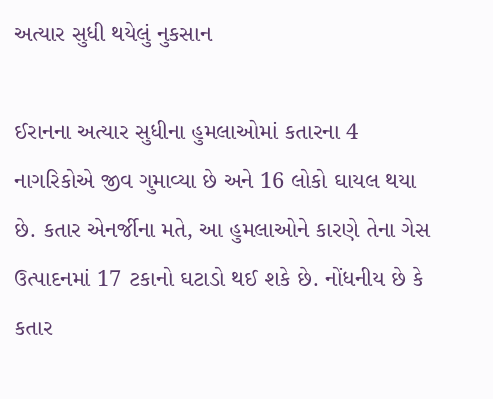અત્યાર સુધી થયેલું નુકસાન

ઈરાનના અત્યાર સુધીના હુમલાઓમાં કતારના 4 નાગરિકોએ જીવ ગુમાવ્યા છે અને 16 લોકો ઘાયલ થયા છે. કતાર એનર્જીના મતે, આ હુમલાઓને કારણે તેના ગેસ ઉત્પાદનમાં 17 ટકાનો ઘટાડો થઈ શકે છે. નોંધનીય છે કે કતાર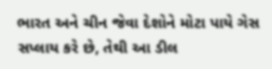ભારત અને ચીન જેવા દેશોને મોટા પાયે ગેસ સપ્લાય કરે છે, તેથી આ ડીલ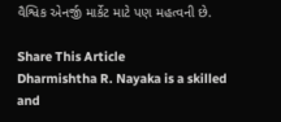વૈશ્વિક એનર્જી માર્કેટ માટે પણ મહત્વની છે.

Share This Article
Dharmishtha R. Nayaka is a skilled and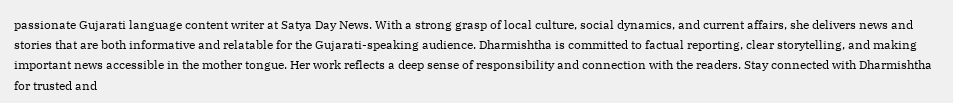passionate Gujarati language content writer at Satya Day News. With a strong grasp of local culture, social dynamics, and current affairs, she delivers news and stories that are both informative and relatable for the Gujarati-speaking audience. Dharmishtha is committed to factual reporting, clear storytelling, and making important news accessible in the mother tongue. Her work reflects a deep sense of responsibility and connection with the readers. Stay connected with Dharmishtha for trusted and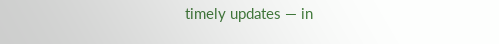timely updates — in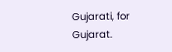Gujarati, for Gujarat.